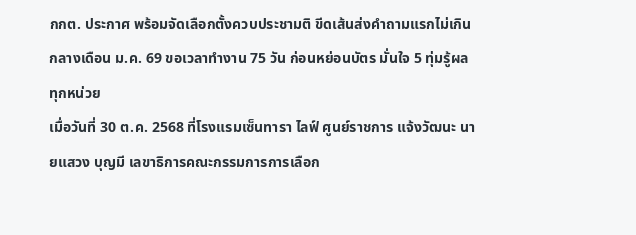กกต. ประกาศ พร้อมจัดเลือกตั้งควบประชามติ ขีดเส้นส่งคำถามแรกไม่เกินกลางเดือน ม.ค. 69 ขอเวลาทำงาน 75 วัน ก่อนหย่อนบัตร มั่นใจ 5 ทุ่มรู้ผลทุกหน่วย
เมื่อวันที่ 30 ต.ค. 2568 ที่โรงแรมเซ็นทารา ไลฟ์ ศูนย์ราชการ แจ้งวัฒนะ นายแสวง บุญมี เลขาธิการคณะกรรมการการเลือก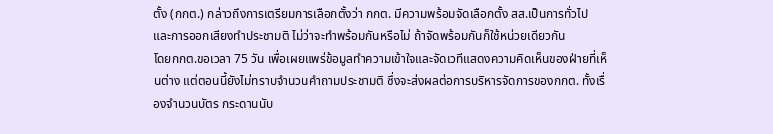ตั้ง (กกต.) กล่าวถึงการเตรียมการเลือกตั้งว่า กกต. มีความพร้อมจัดเลือกตั้ง สส.เป็นการทั่วไป และการออกเสียงทำประชามติ ไม่ว่าจะทำพร้อมกันหรือไม่ ถ้าจัดพร้อมกันก็ใช้หน่วยเดียวกัน
โดยกกต.ขอเวลา 75 วัน เพื่อเผยแพร่ข้อมูลทำความเข้าใจและจัดเวทีแสดงความคิดเห็นของฝ่ายที่เห็นต่าง แต่ตอนนี้ยังไม่ทราบจำนวนคำถามประชามติ ซึ่งจะส่งผลต่อการบริหารจัดการของกกต. ทั้งเรื่องจำนวนบัตร กระดานนับ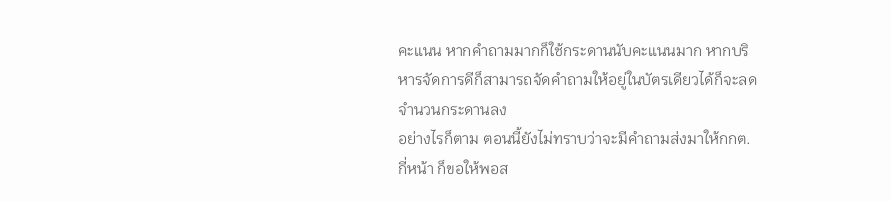คะแนน หากคำถามมากก็ใช้กระดานนับคะแนนมาก หากบริหารจัดการดีก็สามารถจัดคำถามให้อยู่ในบัตรเดียวได้ก็จะลดจำนวนกระดานลง
อย่างไรก็ตาม ตอนนี้ยังไม่ทราบว่าจะมีคำถามส่งมาให้กกต.กี่หน้า ก็ขอให้พอส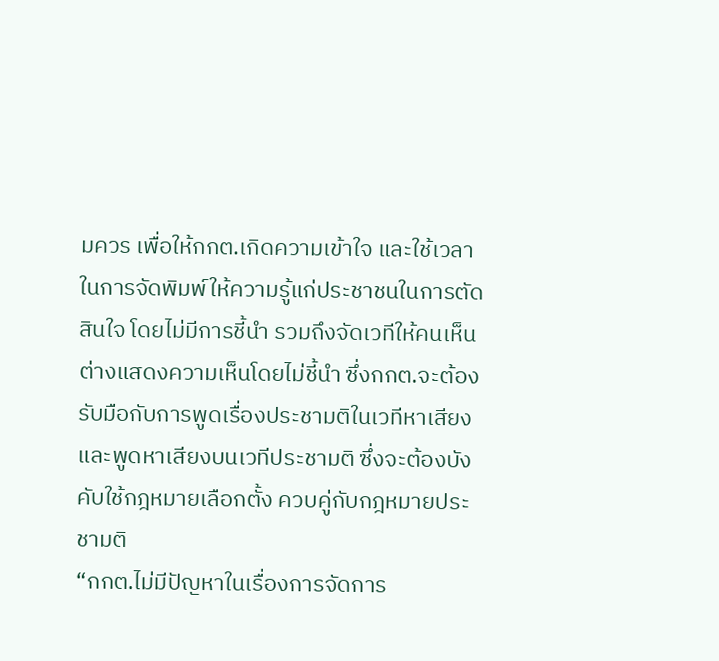มควร เพื่อให้กกต.เกิดความเข้าใจ และใช้เวลาในการจัดพิมพ์ให้ความรู้แก่ประชาชนในการตัดสินใจ โดยไม่มีการชี้นำ รวมถึงจัดเวทีให้คนเห็นต่างแสดงความเห็นโดยไม่ชี้นำ ซึ่งกกต.จะต้องรับมือกับการพูดเรื่องประชามติในเวทีหาเสียง และพูดหาเสียงบนเวทีประชามติ ซึ่งจะต้องบังคับใช้กฎหมายเลือกตั้ง ควบคู่กับกฎหมายประชามติ
“กกต.ไม่มีปัญหาในเรื่องการจัดการ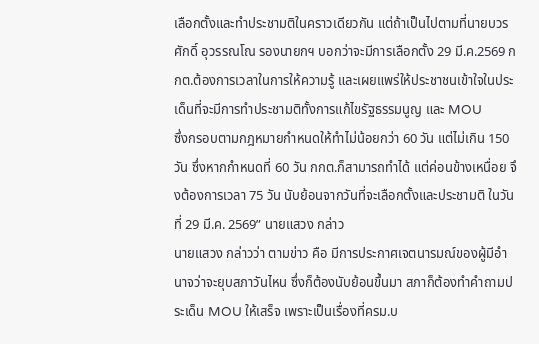เลือกตั้งและทำประชามติในคราวเดียวกัน แต่ถ้าเป็นไปตามที่นายบวรศักดิ์ อุวรรณโณ รองนายกฯ บอกว่าจะมีการเลือกตั้ง 29 มี.ค.2569 กกต.ต้องการเวลาในการให้ความรู้ และเผยแพร่ให้ประชาชนเข้าใจในประเด็นที่จะมีการทำประชามติทั้งการแก้ไขรัฐธรรมนูญ และ MOU
ซึ่งกรอบตามกฎหมายกำหนดให้ทำไม่น้อยกว่า 60 วัน แต่ไม่เกิน 150 วัน ซึ่งหากกำหนดที่ 60 วัน กกต.ก็สามารถทำได้ แต่ค่อนข้างเหนื่อย จึงต้องการเวลา 75 วัน นับย้อนจากวันที่จะเลือกตั้งและประชามติ ในวันที่ 29 มี.ค. 2569” นายแสวง กล่าว
นายแสวง กล่าวว่า ตามข่าว คือ มีการประกาศเจตนารมณ์ของผู้มีอำนาจว่าจะยุบสภาวันไหน ซึ่งก็ต้องนับย้อนขึ้นมา สภาก็ต้องทำคำถามประเด็น MOU ให้เสร็จ เพราะเป็นเรื่องที่ครม.บ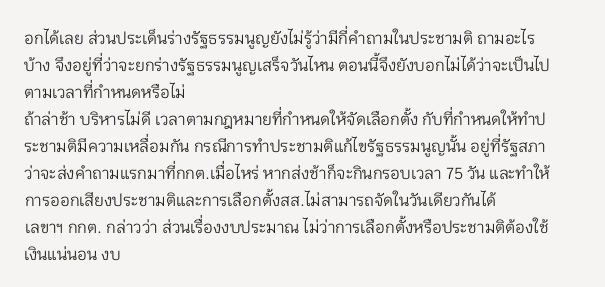อกได้เลย ส่วนประเด็นร่างรัฐธรรมนูญยังไม่รู้ว่ามีกี่คำถามในประชามติ ถามอะไรบ้าง จึงอยู่ที่ว่าจะยกร่างรัฐธรรมนูญเสร็จวันไหน ตอนนี้จึงยังบอกไม่ได้ว่าจะเป็นไปตามเวลาที่กำหนดหรือไม่
ถ้าล่าช้า บริหารไม่ดี เวลาตามกฎหมายที่กำหนดให้จัดเลือกตั้ง กับที่กำหนดให้ทำประชามติมีความเหลื่อมกัน กรณีการทำประชามติแก้ไขรัฐธรรมนูญนั้น อยู่ที่รัฐสภาว่าจะส่งคำถามแรกมาที่กกต.เมื่อไหร่ หากส่งช้าก็จะกินกรอบเวลา 75 วัน และทำให้การออกเสียงประชามติและการเลือกตั้งสส.ไม่สามารถจัดในวันเดียวกันได้
เลขาฯ กกต. กล่าวว่า ส่วนเรื่องงบประมาณ ไม่ว่าการเลือกตั้งหรือประชามติต้องใช้เงินแน่นอน งบ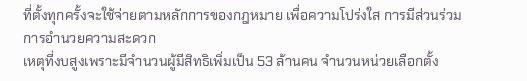ที่ตั้งทุกครั้งจะใช้จ่ายตามหลักการของกฎหมาย เพื่อความโปร่งใส การมีส่วนร่วม การอำนวยความสะดวก
เหตุที่งบสูงเพราะมีจำนวนผู้มีสิทธิเพิ่มเป็น 53 ล้านคน จำนวนหน่วยเลือกตั้ง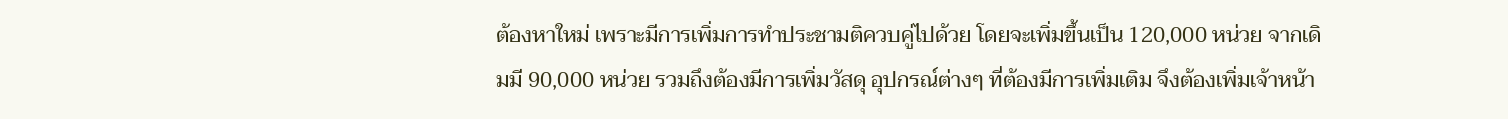ต้องหาใหม่ เพราะมีการเพิ่มการทำประชามติควบคู่ไปด้วย โดยจะเพิ่มขึ้นเป็น 120,000 หน่วย จากเดิมมี 90,000 หน่วย รวมถึงต้องมีการเพิ่มวัสดุ อุปกรณ์ต่างๆ ที่ต้องมีการเพิ่มเติม จึงต้องเพิ่มเจ้าหน้า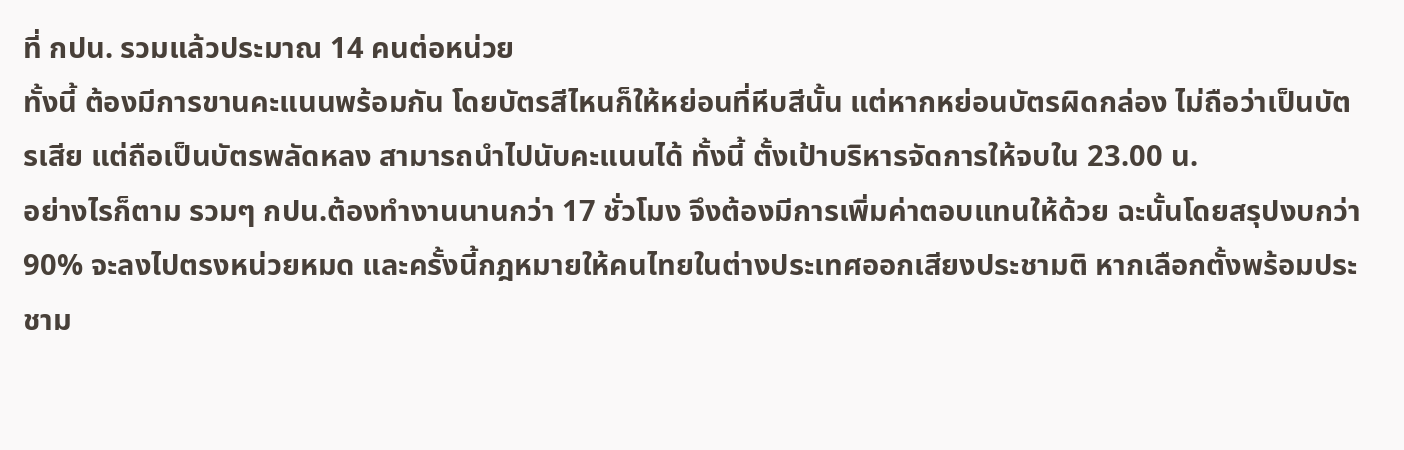ที่ กปน. รวมแล้วประมาณ 14 คนต่อหน่วย
ทั้งนี้ ต้องมีการขานคะแนนพร้อมกัน โดยบัตรสีไหนก็ให้หย่อนที่หีบสีนั้น แต่หากหย่อนบัตรผิดกล่อง ไม่ถือว่าเป็นบัตรเสีย แต่ถือเป็นบัตรพลัดหลง สามารถนำไปนับคะแนนได้ ทั้งนี้ ตั้งเป้าบริหารจัดการให้จบใน 23.00 น.
อย่างไรก็ตาม รวมๆ กปน.ต้องทำงานนานกว่า 17 ชั่วโมง จึงต้องมีการเพิ่มค่าตอบแทนให้ด้วย ฉะนั้นโดยสรุปงบกว่า 90% จะลงไปตรงหน่วยหมด และครั้งนี้กฎหมายให้คนไทยในต่างประเทศออกเสียงประชามติ หากเลือกตั้งพร้อมประชาม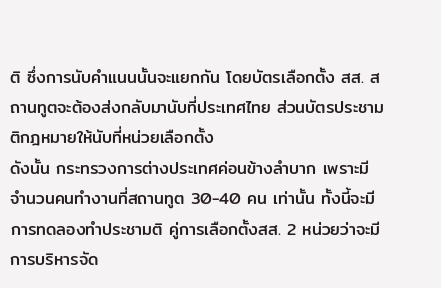ติ ซึ่งการนับคำแนนนั้นจะแยกกัน โดยบัตรเลือกตั้ง สส. สถานทูตจะต้องส่งกลับมานับที่ประเทศไทย ส่วนบัตรประชามติกฎหมายให้นับที่หน่วยเลือกตั้ง
ดังนั้น กระทรวงการต่างประเทศค่อนข้างลำบาก เพราะมีจำนวนคนทำงานที่สถานทูต 30-40 คน เท่านั้น ทั้งนี้จะมีการทดลองทำประชามติ คู่การเลือกตั้งสส. 2 หน่วยว่าจะมีการบริหารจัด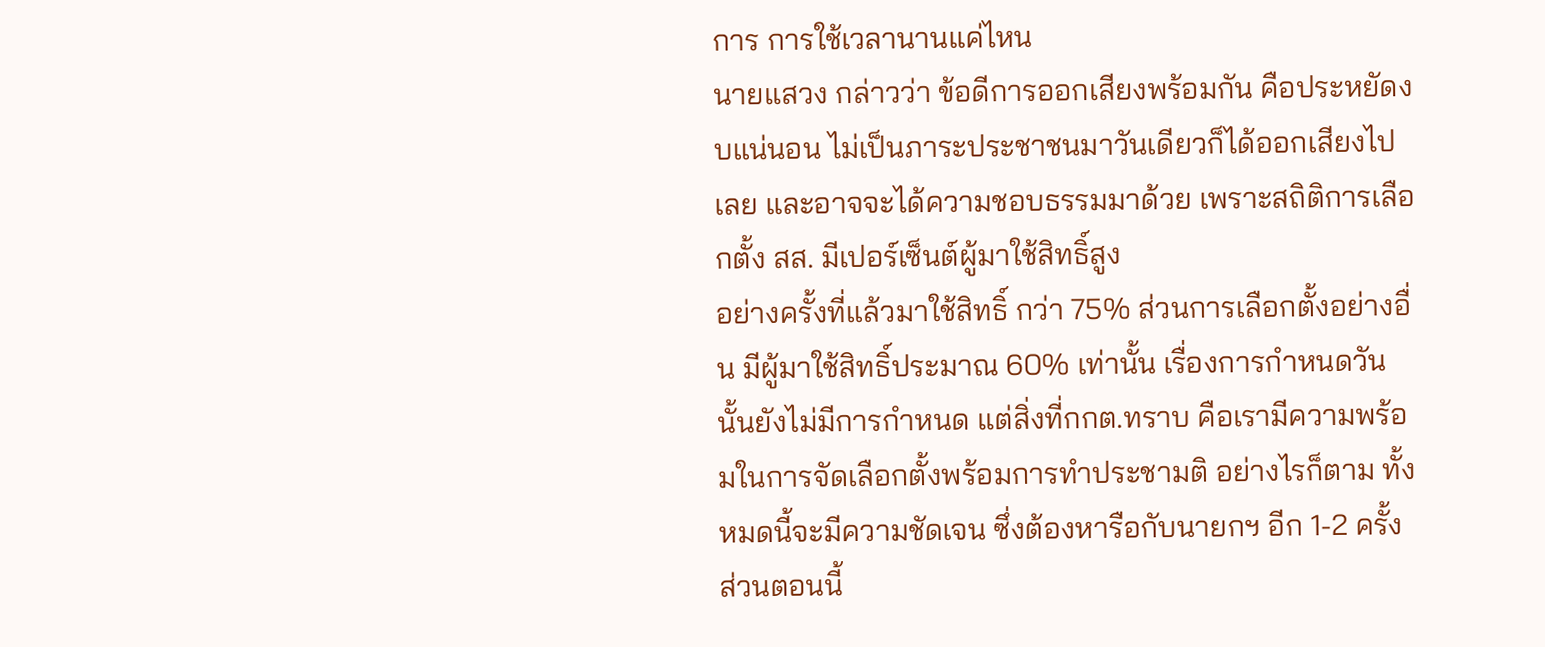การ การใช้เวลานานแค่ไหน
นายแสวง กล่าวว่า ข้อดีการออกเสียงพร้อมกัน คือประหยัดงบแน่นอน ไม่เป็นภาระประชาชนมาวันเดียวก็ได้ออกเสียงไปเลย และอาจจะได้ความชอบธรรมมาด้วย เพราะสถิติการเลือกตั้ง สส. มีเปอร์เซ็นต์ผู้มาใช้สิทธิ์สูง
อย่างครั้งที่แล้วมาใช้สิทธิ์ กว่า 75% ส่วนการเลือกตั้งอย่างอื่น มีผู้มาใช้สิทธิ์ประมาณ 60% เท่านั้น เรื่องการกำหนดวันนั้นยังไม่มีการกำหนด แต่สิ่งที่กกต.ทราบ คือเรามีความพร้อมในการจัดเลือกตั้งพร้อมการทำประชามติ อย่างไรก็ตาม ทั้งหมดนี้จะมีความชัดเจน ซึ่งต้องหารือกับนายกฯ อีก 1-2 ครั้ง ส่วนตอนนี้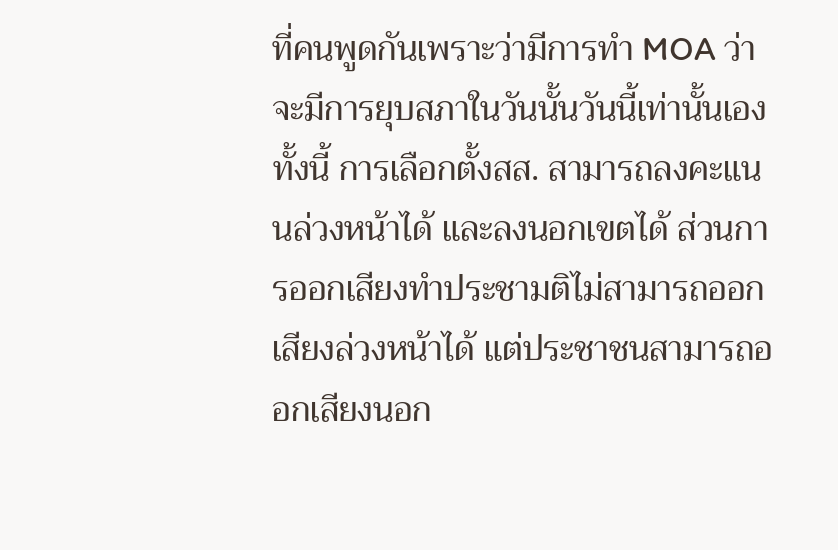ที่คนพูดกันเพราะว่ามีการทำ MOA ว่าจะมีการยุบสภาในวันนั้นวันนี้เท่านั้นเอง
ทั้งนี้ การเลือกตั้งสส. สามารถลงคะแนนล่วงหน้าได้ และลงนอกเขตได้ ส่วนการออกเสียงทำประชามติไม่สามารถออกเสียงล่วงหน้าได้ แต่ประชาชนสามารถออกเสียงนอก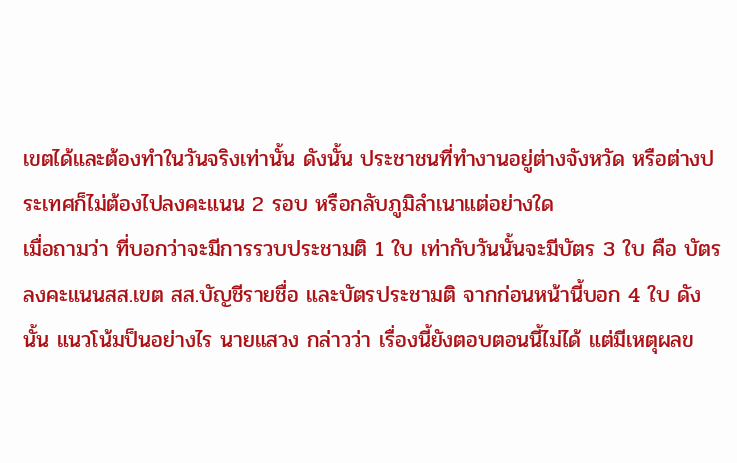เขตได้และต้องทำในวันจริงเท่านั้น ดังนั้น ประชาชนที่ทำงานอยู่ต่างจังหวัด หรือต่างประเทศก็ไม่ต้องไปลงคะแนน 2 รอบ หรือกลับภูมิลำเนาแต่อย่างใด
เมื่อถามว่า ที่บอกว่าจะมีการรวบประชามติ 1 ใบ เท่ากับวันนั้นจะมีบัตร 3 ใบ คือ บัตรลงคะแนนสส.เขต สส.บัญชีรายชื่อ และบัตรประชามติ จากก่อนหน้านี้บอก 4 ใบ ดังนั้น แนวโน้มป็นอย่างไร นายแสวง กล่าวว่า เรื่องนี้ยังตอบตอนนี้ไม่ได้ แต่มีเหตุผลข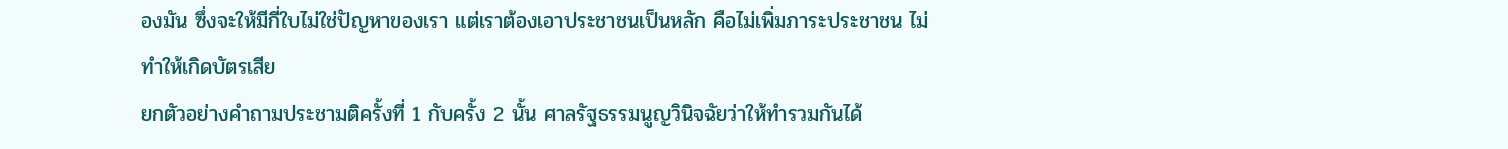องมัน ซึ่งจะให้มีกี่ใบไม่ใช่ปัญหาของเรา แต่เราต้องเอาประชาชนเป็นหลัก คือไม่เพิ่มภาระประชาชน ไม่ทำให้เกิดบัตรเสีย
ยกตัวอย่างคำถามประชามติครั้งที่ 1 กับครั้ง 2 นั้น ศาลรัฐธรรมนูญวินิจฉัยว่าให้ทำรวมกันได้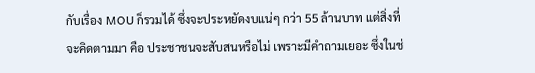กับเรื่อง MOU ก็รวมได้ ซึ่งจะประหยัดงบแน่ๆ กว่า 55 ล้านบาท แต่สิ่งที่จะคิดตามมา คือ ประชาชนจะสับสนหรือไม่ เพราะมีคำถามเยอะ ซึ่งในช่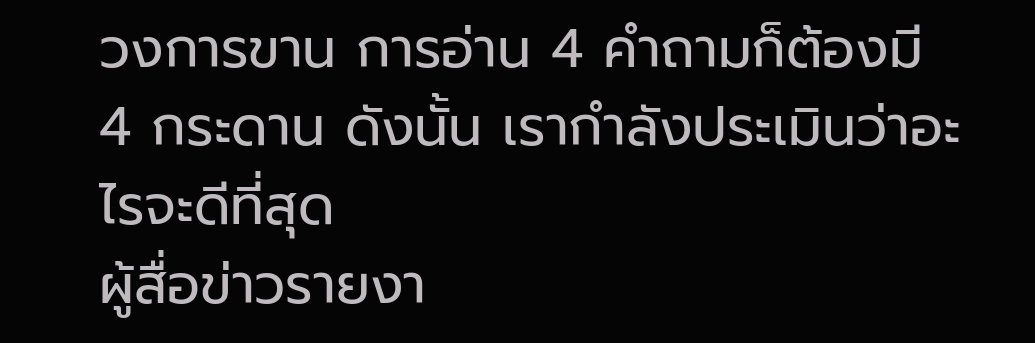วงการขาน การอ่าน 4 คำถามก็ต้องมี 4 กระดาน ดังนั้น เรากำลังประเมินว่าอะไรจะดีที่สุด
ผู้สื่อข่าวรายงา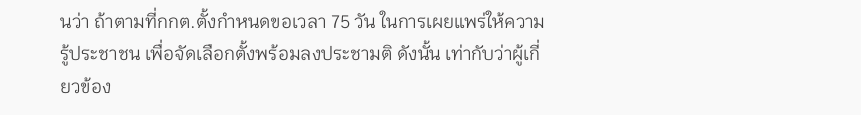นว่า ถ้าตามที่กกต.ตั้งกำหนดขอเวลา 75 วัน ในการเผยแพร่ให้ความรู้ประชาชน เพื่อจัดเลือกตั้งพร้อมลงประชามติ ดังนั้น เท่ากับว่าผู้เกี่ยวข้อง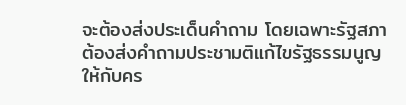จะต้องส่งประเด็นคำถาม โดยเฉพาะรัฐสภา ต้องส่งคำถามประชามติแก้ไขรัฐธรรมนูญให้กับคร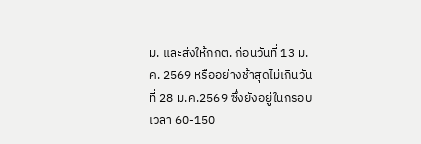ม. และส่งให้กกต. ก่อนวันที่ 13 ม.ค. 2569 หรืออย่างช้าสุดไม่เกินวันที่ 28 ม.ค.2569 ซึ่งยังอยู่ในกรอบเวลา 60-150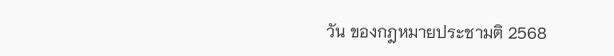วัน ของกฎหมายประชามติ 2568